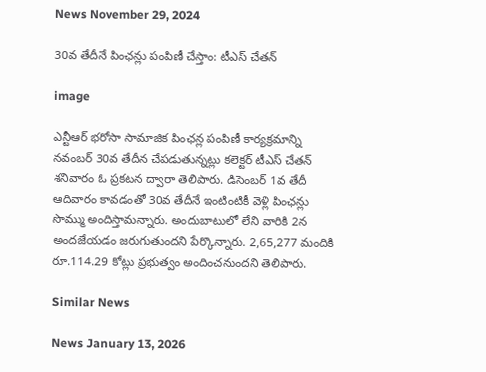News November 29, 2024

30వ తేదీనే పింఛన్లు పంపిణీ చేస్తాం: టీఎస్ చేతన్

image

ఎన్టీఆర్ భరోసా సామాజిక పింఛన్ల పంపిణీ కార్యక్రమాన్ని నవంబర్ 30వ తేదీన చేపడుతున్నట్లు కలెక్టర్ టీఎస్ చేతన్ శనివారం ఓ ప్రకటన ద్వారా తెలిపారు. డిసెంబర్ 1వ తేదీ ఆదివారం కావడంతో 30వ తేదీనే ఇంటింటికీ వెళ్లి పింఛన్లు సొమ్ము అందిస్తామన్నారు. అందుబాటులో లేని వారికి 2న అందజేయడం జరుగుతుందని పేర్కొన్నారు. 2,65,277 మందికి రూ.114.29 కోట్లు ప్రభుత్వం అందించనుందని తెలిపారు.

Similar News

News January 13, 2026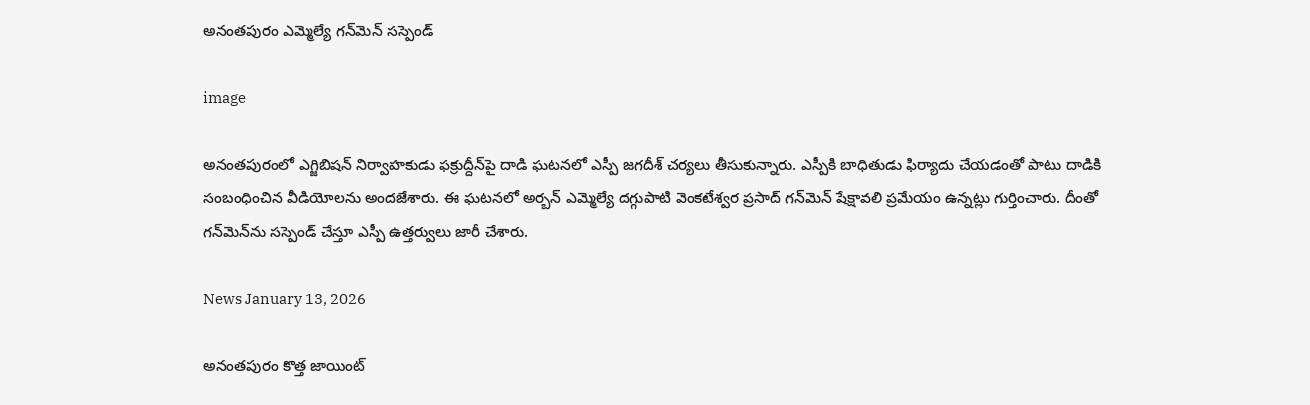అనంతపురం ఎమ్మెల్యే గన్‌మెన్ సస్పెండ్

image

అనంతపురంలో ఎగ్జిబిషన్ నిర్వాహకుడు ఫక్రుద్దీన్‌పై దాడి ఘటనలో ఎస్పీ జగదీశ్ చర్యలు తీసుకున్నారు. ఎస్పీకి బాధితుడు ఫిర్యాదు చేయడంతో పాటు దాడికి సంబంధించిన వీడియోలను అందజేశారు. ఈ ఘటనలో అర్బన్ ఎమ్మెల్యే దగ్గుపాటి వెంకటేశ్వర ప్రసాద్ గన్‌మెన్ షేక్షావలి ప్రమేయం ఉన్నట్లు గుర్తించారు. దీంతో గన్‌మెన్‌ను సస్పెండ్ చేస్తూ ఎస్పీ ఉత్తర్వులు జారీ చేశారు.

News January 13, 2026

అనంతపురం కొత్త జాయింట్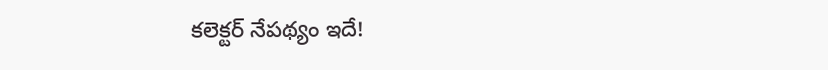కలెక్టర్ నేపథ్యం ఇదే!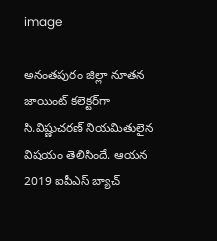image

అనంతపురం జిల్లా నూతన జాయింట్ కలెక్టర్‌గా సి.విష్ణుచరణ్ నియమితులైన విషయం తెలిసిందే. ఆయన 2019 ఐపీఎస్ బ్యాచ్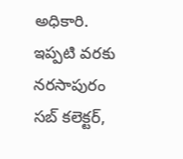అధికారి. ఇప్పటి వరకు నరసాపురం సబ్ కలెక్టర్,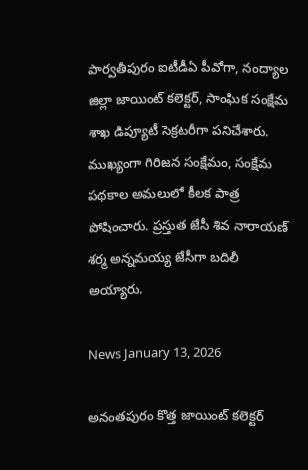పార్వతీపురం ఐటీడీఏ పీవోగా, నంద్యాల జిల్లా జాయింట్ కలెక్టర్‌, సాంఘిక సంక్షేమ శాఖ డిప్యూటీ సెక్రటరీగా పనిచేశారు. ముఖ్యంగా గిరిజన సంక్షేమం, సంక్షేమ పథకాల అమలులో కీలక పాత్ర పోషించారు. ప్రస్తుత జేసీ శివ నారాయణ్ శర్మ అన్నమయ్య జేసీగా బదిలీ అయ్యారు.

News January 13, 2026

అనంతపురం కొత్త జాయింట్ కలెక్టర్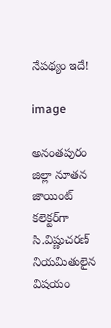నేపథ్యం ఇదే!

image

అనంతపురం జిల్లా నూతన జాయింట్ కలెక్టర్‌గా సి.విష్ణుచరణ్ నియమితులైన విషయం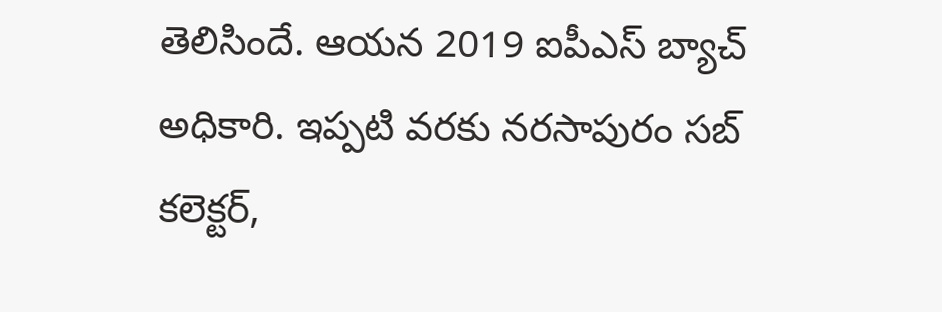తెలిసిందే. ఆయన 2019 ఐపీఎస్ బ్యాచ్ అధికారి. ఇప్పటి వరకు నరసాపురం సబ్ కలెక్టర్,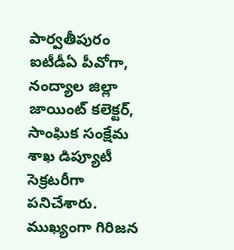పార్వతీపురం ఐటీడీఏ పీవోగా, నంద్యాల జిల్లా జాయింట్ కలెక్టర్‌, సాంఘిక సంక్షేమ శాఖ డిప్యూటీ సెక్రటరీగా పనిచేశారు. ముఖ్యంగా గిరిజన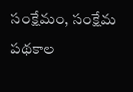సంక్షేమం, సంక్షేమ పథకాల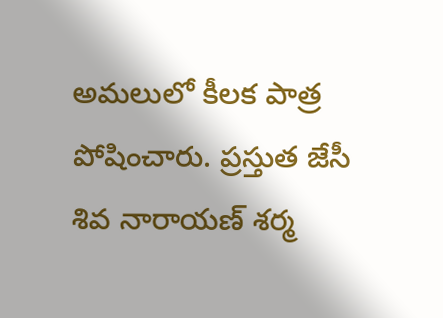అమలులో కీలక పాత్ర పోషించారు. ప్రస్తుత జేసీ శివ నారాయణ్ శర్మ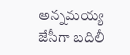అన్నమయ్య జేసీగా బదిలీ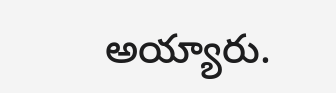అయ్యారు.